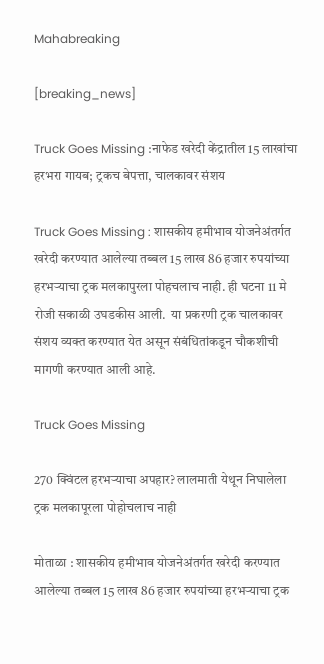Mahabreaking

[breaking_news]

Truck Goes Missing :नाफेड खरेदी केंद्रातील 15 लाखांचा हरभरा गायब; ट्रकच बेपत्ता, चालकावर संशय

Truck Goes Missing : शासकीय हमीभाव योजनेअंतर्गत खरेदी करण्यात आलेल्या तब्बल 15 लाख 86 हजार रुपयांच्या हरभऱ्याचा ट्रक मलकापुरला पोहचलाच नाही. ही घटना 11 मे रोजी सकाळी उघडकीस आली.  या प्रकरणी ट्रक चालकावर संशय व्यक्त करण्यात येत असून संबंधितांकडून चौकशीची मागणी करण्यात आली आहे.

Truck Goes Missing

270 क्विंटल हरभऱ्याचा अपहार? लालमाती येथून निघालेला ट्रक मलकापूरला पोहोचलाच नाही

मोताळा : शासकीय हमीभाव योजनेअंतर्गत खरेदी करण्यात आलेल्या तब्बल 15 लाख 86 हजार रुपयांच्या हरभऱ्याचा ट्रक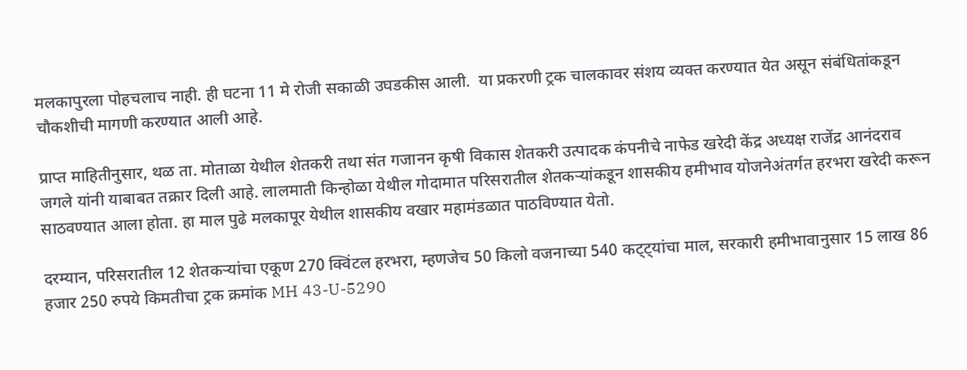मलकापुरला पोहचलाच नाही. ही घटना 11 मे रोजी सकाळी उघडकीस आली.  या प्रकरणी ट्रक चालकावर संशय व्यक्त करण्यात येत असून संबंधितांकडून चौकशीची मागणी करण्यात आली आहे.

प्राप्त माहितीनुसार, थळ ता. मोताळा येथील शेतकरी तथा संत गजानन कृषी विकास शेतकरी उत्पादक कंपनीचे नाफेड खरेदी केंद्र अध्यक्ष राजेंद्र आनंदराव जगले यांनी याबाबत तक्रार दिली आहे. लालमाती किन्होळा येथील गोदामात परिसरातील शेतकऱ्यांकडून शासकीय हमीभाव योजनेअंतर्गत हरभरा खरेदी करून साठवण्यात आला होता. हा माल पुढे मलकापूर येथील शासकीय वखार महामंडळात पाठविण्यात येतो.

दरम्यान, परिसरातील 12 शेतकऱ्यांचा एकूण 270 क्विंटल हरभरा, म्हणजेच 50 किलो वजनाच्या 540 कट्ट्यांचा माल, सरकारी हमीभावानुसार 15 लाख 86 हजार 250 रुपये किमतीचा ट्रक क्रमांक MH 43-U-5290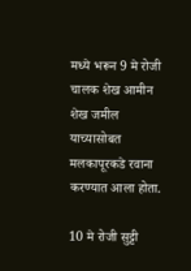मध्ये भरून 9 मे रोजी चालक शेख आमीन शेख जमील याच्यासोबत मलकापूरकडे रवाना करण्यात आला होता.

10 मे रोजी सुट्टी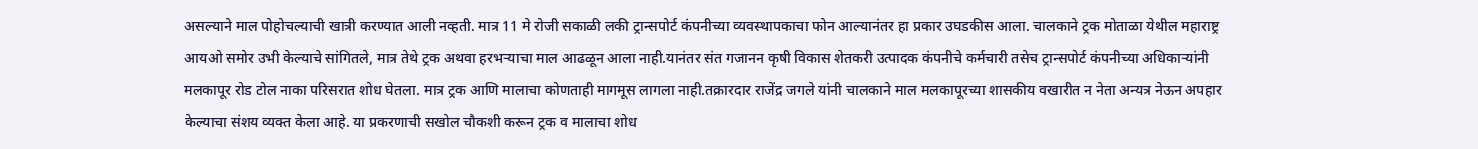असल्याने माल पोहोचल्याची खात्री करण्यात आली नव्हती. मात्र 11 मे रोजी सकाळी लकी ट्रान्सपोर्ट कंपनीच्या व्यवस्थापकाचा फोन आल्यानंतर हा प्रकार उघडकीस आला. चालकाने ट्रक मोताळा येथील महाराष्ट्र आयओ समोर उभी केल्याचे सांगितले, मात्र तेथे ट्रक अथवा हरभऱ्याचा माल आढळून आला नाही.यानंतर संत गजानन कृषी विकास शेतकरी उत्पादक कंपनीचे कर्मचारी तसेच ट्रान्सपोर्ट कंपनीच्या अधिकाऱ्यांनी मलकापूर रोड टोल नाका परिसरात शोध घेतला. मात्र ट्रक आणि मालाचा कोणताही मागमूस लागला नाही.तक्रारदार राजेंद्र जगले यांनी चालकाने माल मलकापूरच्या शासकीय वखारीत न नेता अन्यत्र नेऊन अपहार केल्याचा संशय व्यक्त केला आहे. या प्रकरणाची सखोल चौकशी करून ट्रक व मालाचा शोध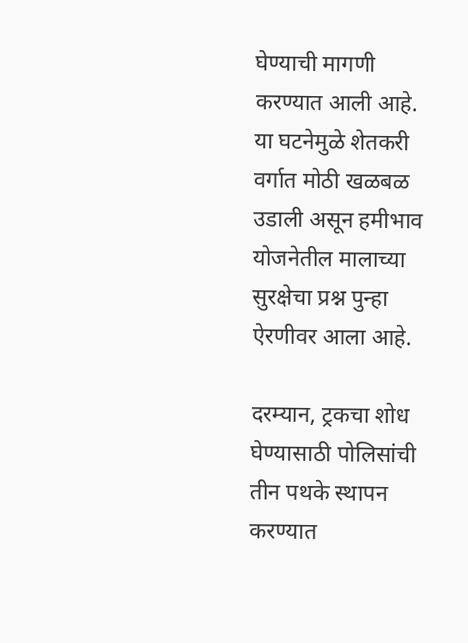घेण्याची मागणी करण्यात आली आहे. या घटनेमुळे शेतकरी वर्गात मोठी खळबळ उडाली असून हमीभाव योजनेतील मालाच्या सुरक्षेचा प्रश्न पुन्हा ऐरणीवर आला आहे.

दरम्यान, ट्रकचा शोध घेण्यासाठी पोलिसांची तीन पथके स्थापन करण्यात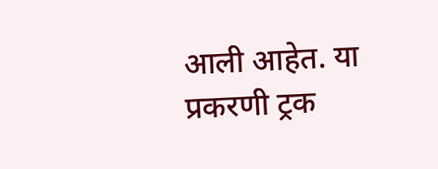आली आहेत. या प्रकरणी ट्रक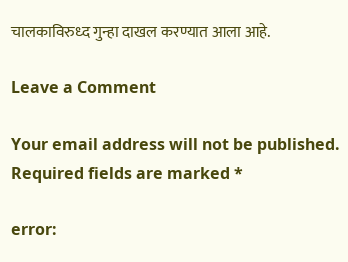चालकाविरुध्द गुन्हा दाखल करण्यात आला आहे.

Leave a Comment

Your email address will not be published. Required fields are marked *

error: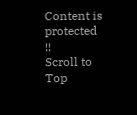Content is protected !!
Scroll to Top